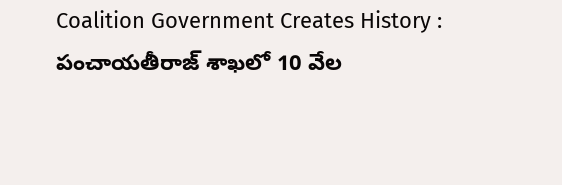Coalition Government Creates History : పంచాయతీరాజ్ శాఖలో 10 వేల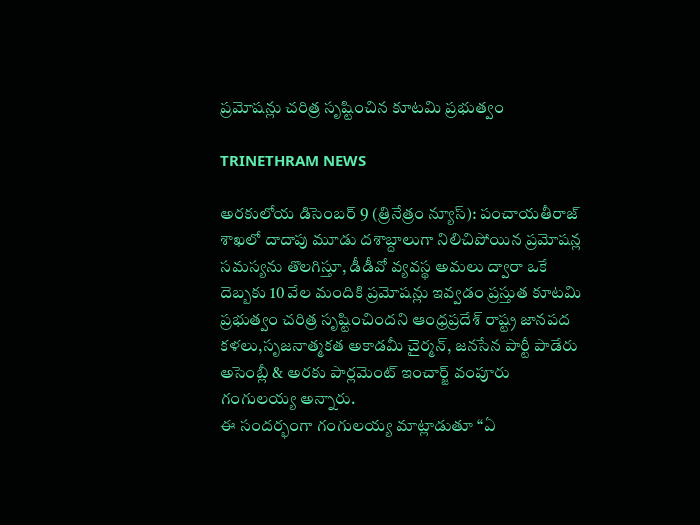ప్రమోషన్లు చరిత్ర సృష్టించిన కూటమి ప్రభుత్వం

TRINETHRAM NEWS

అరకులోయ డిసెంబర్ 9 (త్రినేత్రం న్యూస్): పంచాయతీరాజ్ శాఖలో దాదాపు మూడు దశాబ్దాలుగా నిలిచిపోయిన ప్రమోషన్ల సమస్యను తొలగిస్తూ, డీడీవో వ్యవస్థ అమలు ద్వారా ఒకే దెబ్బకు 10 వేల మందికి ప్రమోషన్లు ఇవ్వడం ప్రస్తుత కూటమి ప్రభుత్వం చరిత్ర సృష్టించిందని ఆంధ్రప్రదేశ్ రాష్ట్ర జానపద కళలు,సృజనాత్మకత అకాడమీ చైర్మన్, జనసేన పార్టీ పాడేరు అసెంబ్లీ & అరకు పార్లమెంట్ ఇంచార్జ్ వంపూరు గంగులయ్య అన్నారు.
ఈ సందర్భంగా గంగులయ్య మాట్లాడుతూ “ఏ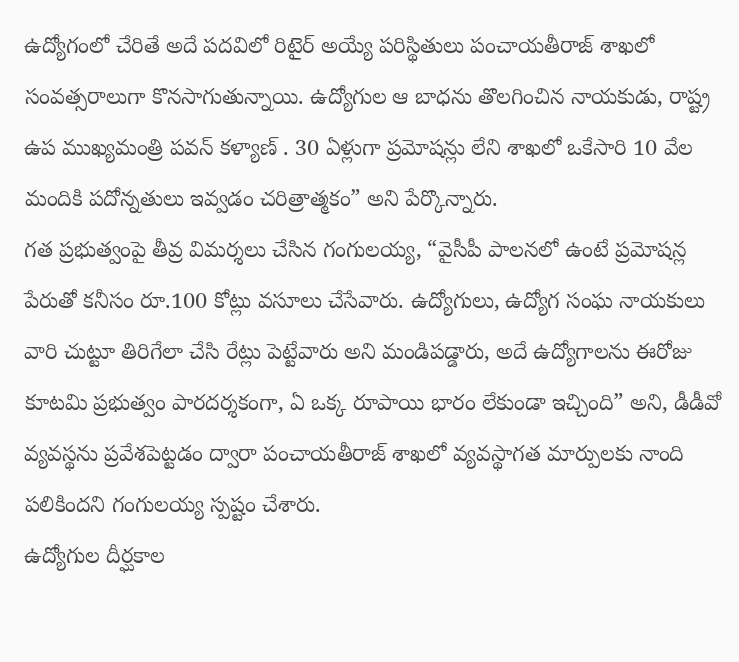ఉద్యోగంలో చేరితే అదే పదవిలో రిటైర్ అయ్యే పరిస్థితులు పంచాయతీరాజ్ శాఖలో సంవత్సరాలుగా కొనసాగుతున్నాయి. ఉద్యోగుల ఆ బాధను తొలగించిన నాయకుడు, రాష్ట్ర ఉప ముఖ్యమంత్రి పవన్ కళ్యాణ్ . 30 ఏళ్లుగా ప్రమోషన్లు లేని శాఖలో ఒకేసారి 10 వేల మందికి పదోన్నతులు ఇవ్వడం చరిత్రాత్మకం” అని పేర్కొన్నారు.
గత ప్రభుత్వంపై తీవ్ర విమర్శలు చేసిన గంగులయ్య, “వైసీపీ పాలనలో ఉంటే ప్రమోషన్ల పేరుతో కనీసం రూ.100 కోట్లు వసూలు చేసేవారు. ఉద్యోగులు, ఉద్యోగ సంఘ నాయకులు వారి చుట్టూ తిరిగేలా చేసి రేట్లు పెట్టేవారు అని మండిపడ్డారు, అదే ఉద్యోగాలను ఈరోజు కూటమి ప్రభుత్వం పారదర్శకంగా, ఏ ఒక్క రూపాయి భారం లేకుండా ఇచ్చింది” అని, డీడీవో వ్యవస్థను ప్రవేశపెట్టడం ద్వారా పంచాయతీరాజ్ శాఖలో వ్యవస్థాగత మార్పులకు నాంది పలికిందని గంగులయ్య స్పష్టం చేశారు.
ఉద్యోగుల దీర్ఘకాల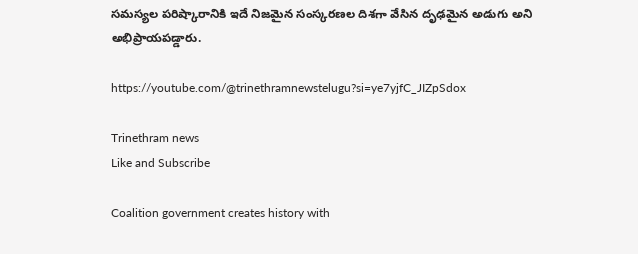సమస్యల పరిష్కారానికి ఇదే నిజమైన సంస్కరణల దిశగా వేసిన దృఢమైన అడుగు అని అభిప్రాయపడ్డారు.

https://youtube.com/@trinethramnewstelugu?si=ye7yjfC_JIZpSdox

Trinethram news
Like and Subscribe

Coalition government creates history with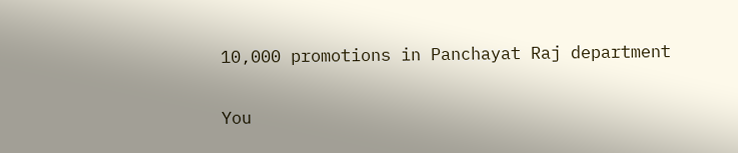10,000 promotions in Panchayat Raj department

You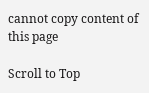cannot copy content of this page

Scroll to Top